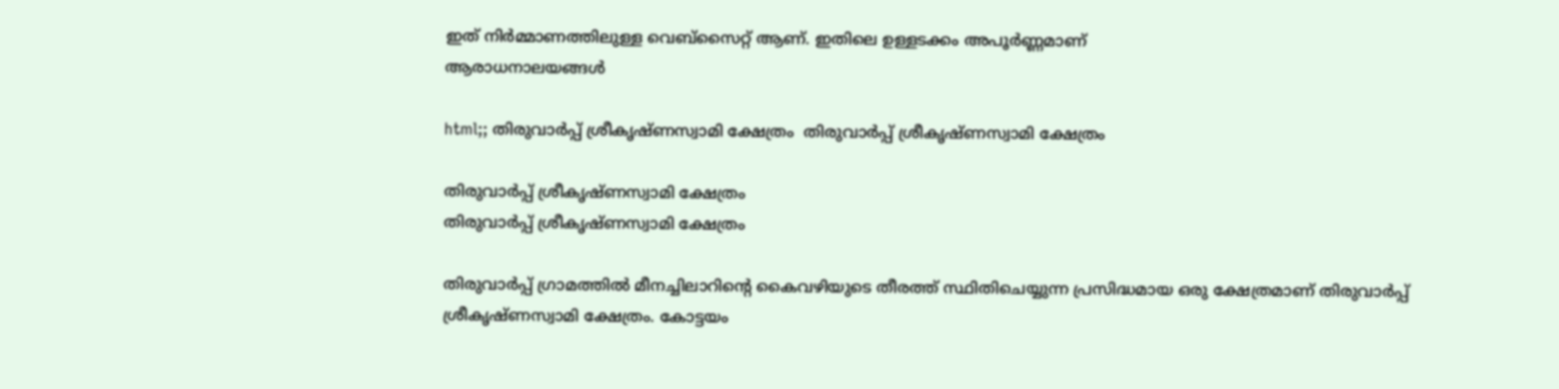ഇത് നിർമ്മാണത്തിലുള്ള വെബ്സൈറ്റ് ആണ്. ഇതിലെ ഉള്ളടക്കം അപൂർണ്ണമാണ്
ആരാധനാലയങ്ങള്‍

html;; തിരുവാർപ്പ് ശ്രീകൃഷ്ണസ്വാമി ക്ഷേത്രം  തിരുവാർപ്പ് ശ്രീകൃഷ്ണസ്വാമി ക്ഷേത്രം

തിരുവാർപ്പ് ശ്രീകൃഷ്ണസ്വാമി ക്ഷേത്രം
തിരുവാർപ്പ് ശ്രീകൃഷ്ണസ്വാമി ക്ഷേത്രം

തിരുവാർപ്പ് ഗ്രാമത്തിൽ മീനച്ചിലാറിന്റെ കൈവഴിയുടെ തീരത്ത് സ്ഥിതിചെയ്യുന്ന പ്രസിദ്ധമായ ഒരു ക്ഷേത്രമാണ് തിരുവാർപ്പ് ശ്രീകൃഷ്ണസ്വാമി ക്ഷേത്രം. കോട്ടയം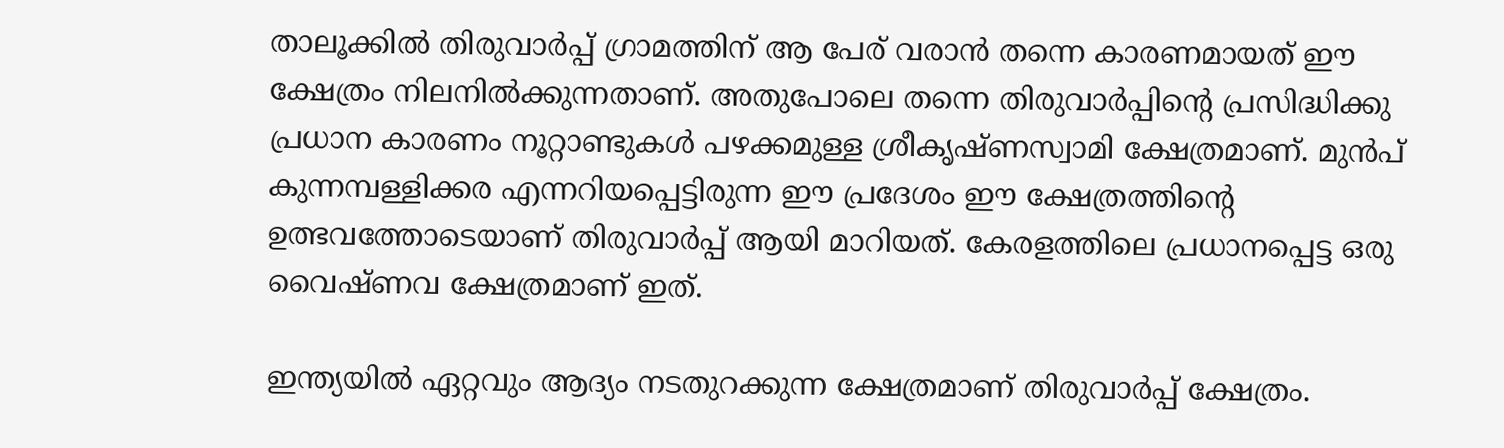താലൂക്കിൽ തിരുവാർപ്പ് ഗ്രാമത്തിന് ആ പേര് വരാൻ തന്നെ കാരണമായത് ഈ ക്ഷേത്രം നിലനിൽക്കുന്നതാണ്. അതുപോലെ തന്നെ തിരുവാർപ്പിന്റെ പ്രസിദ്ധിക്കു പ്രധാന കാരണം നൂറ്റാണ്ടുകൾ പഴക്കമുള്ള ശ്രീകൃഷ്ണസ്വാമി ക്ഷേത്രമാണ്. മുൻപ് കുന്നമ്പള്ളിക്കര എന്നറിയപ്പെട്ടിരുന്ന ഈ പ്രദേശം ഈ ക്ഷേത്രത്തിന്റെ ഉത്ഭവത്തോടെയാണ് തിരുവാർപ്പ് ആയി മാറിയത്. കേരളത്തിലെ പ്രധാനപ്പെട്ട ഒരു വൈഷ്ണവ ക്ഷേത്രമാണ് ഇത്.

ഇന്ത്യയിൽ ഏറ്റവും ആദ്യം നടതുറക്കുന്ന ക്ഷേത്രമാണ് തിരുവാർപ്പ് ക്ഷേത്രം.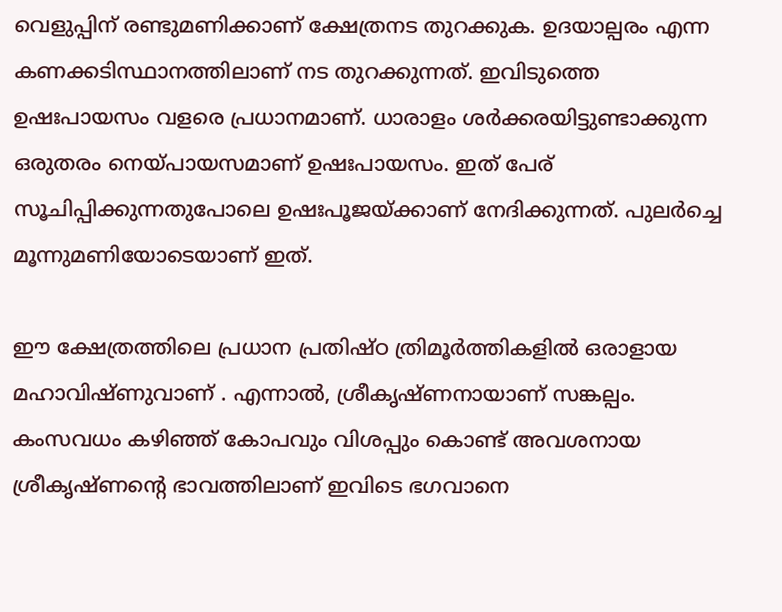വെളുപ്പിന് രണ്ടുമണിക്കാണ് ക്ഷേത്രനട തുറക്കുക. ഉദയാല്പരം എന്ന കണക്കടിസ്ഥാനത്തിലാണ് നട തുറക്കുന്നത്. ഇവിടുത്തെ ഉഷഃപായസം വളരെ പ്രധാനമാണ്. ധാരാളം ശർക്കരയിട്ടുണ്ടാക്കുന്ന ഒരുതരം നെയ്പായസമാണ് ഉഷഃപായസം. ഇത് പേര് സൂചിപ്പിക്കുന്നതുപോലെ ഉഷഃപൂജയ്ക്കാണ് നേദിക്കുന്നത്. പുലർച്ചെ മൂന്നുമണിയോടെയാണ് ഇത്.

ഈ ക്ഷേത്രത്തിലെ പ്രധാന പ്രതിഷ്ഠ ത്രിമൂർത്തികളിൽ ഒരാളായ മഹാവിഷ്ണുവാണ് . എന്നാൽ, ശ്രീകൃഷ്ണനായാണ് സങ്കല്പം. കംസവധം കഴിഞ്ഞ് കോപവും വിശപ്പും കൊണ്ട് അവശനായ ശ്രീകൃഷ്ണന്റെ ഭാവത്തിലാണ് ഇവിടെ ഭഗവാനെ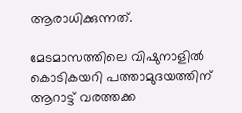ആരാധിക്കുന്നത്.

മേടമാസത്തിലെ വിഷുനാളിൽ കൊടികയറി പത്താമുദയത്തിന് ആറാട്ട് വരത്തക്ക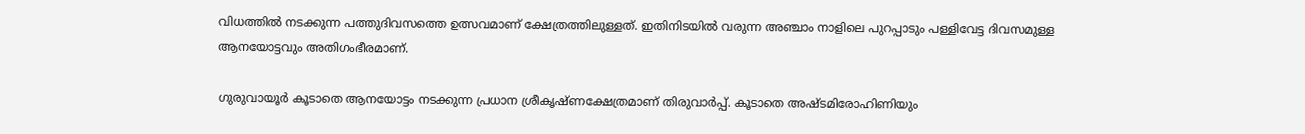വിധത്തിൽ നടക്കുന്ന പത്തുദിവസത്തെ ഉത്സവമാണ് ക്ഷേത്രത്തിലുള്ളത്. ഇതിനിടയിൽ വരുന്ന അഞ്ചാം നാളിലെ പുറപ്പാടും പള്ളിവേട്ട ദിവസമുള്ള ആനയോട്ടവും അതിഗംഭീരമാണ്.

ഗുരുവായൂർ കൂടാതെ ആനയോട്ടം നടക്കുന്ന പ്രധാന ശ്രീകൃഷ്ണക്ഷേത്രമാണ് തിരുവാർപ്പ്. കൂടാതെ അഷ്ടമിരോഹിണിയും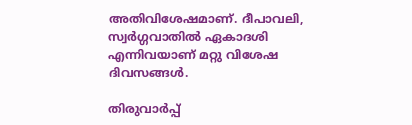അതിവിശേഷമാണ്. ദീപാവലി, സ്വർഗ്ഗവാതിൽ ഏകാദശി എന്നിവയാണ് മറ്റു വിശേഷ ദിവസങ്ങൾ.

തിരുവാർപ്പ്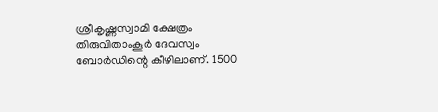ശ്രീകൃഷ്ണസ്വാമി ക്ഷേത്രം തിരുവിതാംകൂർ ദേവസ്വം ബോർഡിന്റെ കീഴിലാണ്. 1500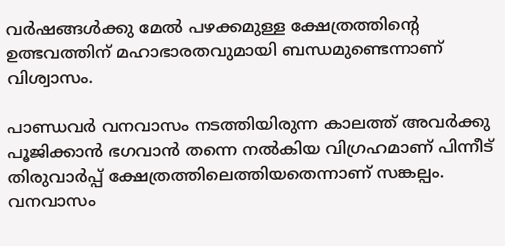വർഷങ്ങൾക്കു മേൽ പഴക്കമുള്ള ക്ഷേത്രത്തിന്റെ ഉത്ഭവത്തിന് മഹാഭാരതവുമായി ബന്ധമുണ്ടെന്നാണ് വിശ്വാസം.

പാണ്ഡവർ വനവാസം നടത്തിയിരുന്ന കാലത്ത് അവർക്കു പൂജിക്കാൻ ഭഗവാൻ തന്നെ നൽകിയ വിഗ്രഹമാണ് പിന്നീട് തിരുവാർപ്പ് ക്ഷേത്രത്തിലെത്തിയതെന്നാണ് സങ്കല്പം. വനവാസം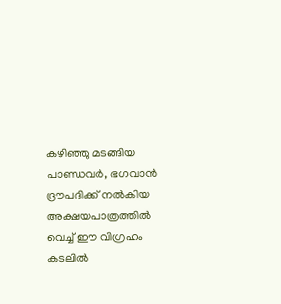കഴിഞ്ഞു മടങ്ങിയ പാണ്ഡവർ, ഭഗവാൻ ദ്രൗപദിക്ക് നൽകിയ അക്ഷയപാത്രത്തിൽ വെച്ച് ഈ വിഗ്രഹം കടലിൽ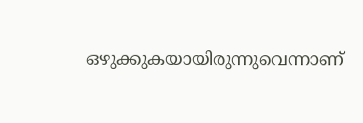ഒഴുക്കുകയായിരുന്നുവെന്നാണ്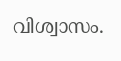വിശ്വാസം.